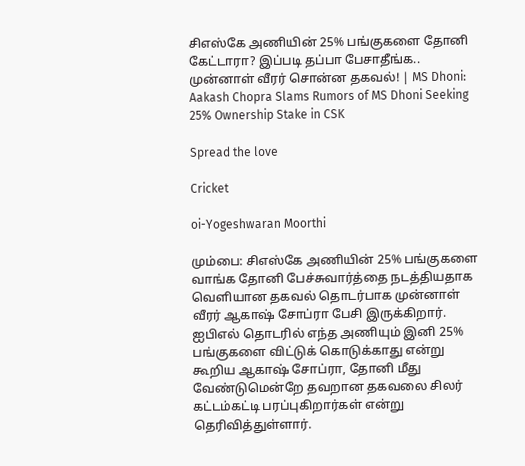சிஎஸ்கே அணியின் 25% பங்குகளை தோனி கேட்டாரா? இப்படி தப்பா பேசாதீங்க.. முன்னாள் வீரர் சொன்ன தகவல்! | MS Dhoni: Aakash Chopra Slams Rumors of MS Dhoni Seeking 25% Ownership Stake in CSK

Spread the love

Cricket

oi-Yogeshwaran Moorthi

மும்பை: சிஎஸ்கே அணியின் 25% பங்குகளை வாங்க தோனி பேச்சுவார்த்தை நடத்தியதாக வெளியான தகவல் தொடர்பாக முன்னாள் வீரர் ஆகாஷ் சோப்ரா பேசி இருக்கிறார். ஐபிஎல் தொடரில் எந்த அணியும் இனி 25% பங்குகளை விட்டுக் கொடுக்காது என்று கூறிய ஆகாஷ் சோப்ரா, தோனி மீது வேண்டுமென்றே தவறான தகவலை சிலர் கட்டம்கட்டி பரப்புகிறார்கள் என்று தெரிவித்துள்ளார்.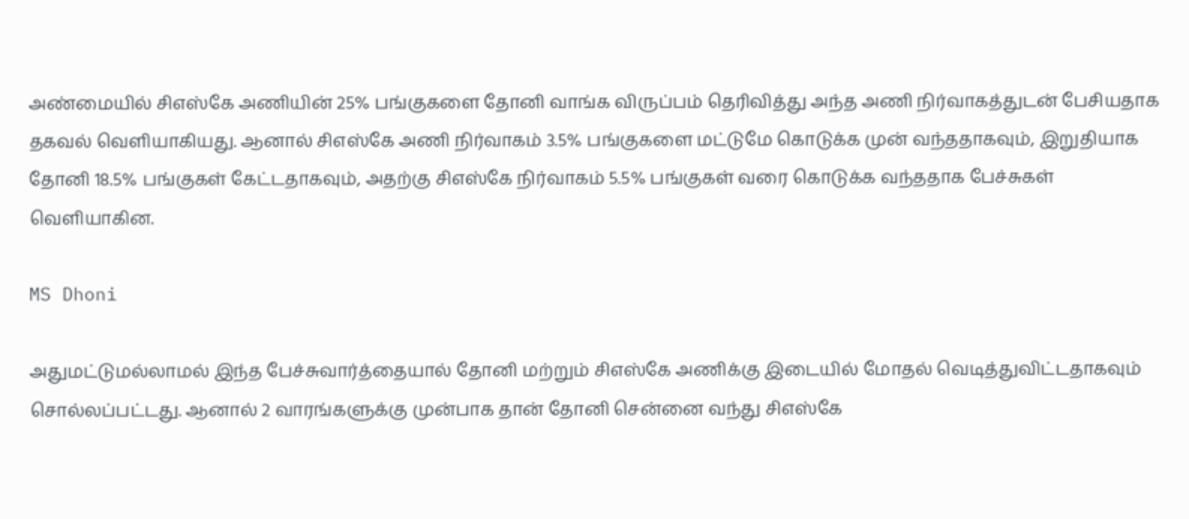அண்மையில் சிஎஸ்கே அணியின் 25% பங்குகளை தோனி வாங்க விருப்பம் தெரிவித்து அந்த அணி நிர்வாகத்துடன் பேசியதாக தகவல் வெளியாகியது. ஆனால் சிஎஸ்கே அணி நிர்வாகம் 3.5% பங்குகளை மட்டுமே கொடுக்க முன் வந்ததாகவும், இறுதியாக தோனி 18.5% பங்குகள் கேட்டதாகவும், அதற்கு சிஎஸ்கே நிர்வாகம் 5.5% பங்குகள் வரை கொடுக்க வந்ததாக பேச்சுகள் வெளியாகின.

MS Dhoni

அதுமட்டுமல்லாமல் இந்த பேச்சுவார்த்தையால் தோனி மற்றும் சிஎஸ்கே அணிக்கு இடையில் மோதல் வெடித்துவிட்டதாகவும் சொல்லப்பட்டது. ஆனால் 2 வாரங்களுக்கு முன்பாக தான் தோனி சென்னை வந்து சிஎஸ்கே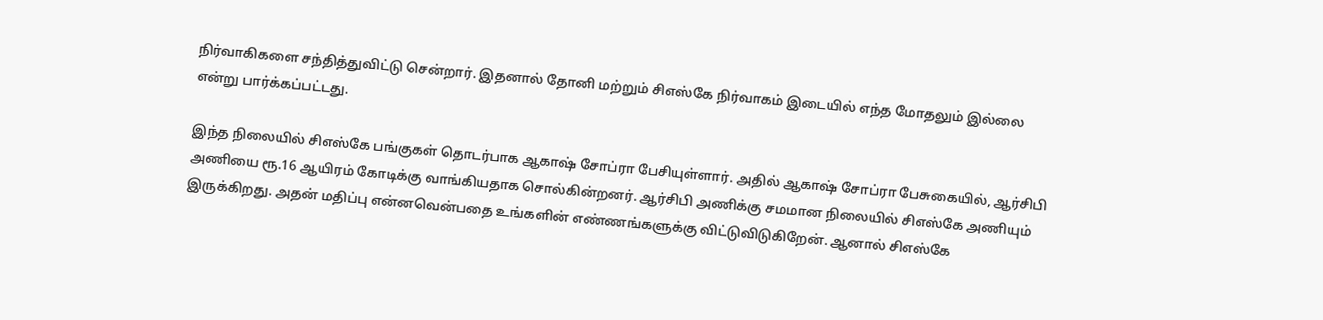நிர்வாகிகளை சந்தித்துவிட்டு சென்றார். இதனால் தோனி மற்றும் சிஎஸ்கே நிர்வாகம் இடையில் எந்த மோதலும் இல்லை என்று பார்க்கப்பட்டது.

இந்த நிலையில் சிஎஸ்கே பங்குகள் தொடர்பாக ஆகாஷ் சோப்ரா பேசியுள்ளார். அதில் ஆகாஷ் சோப்ரா பேசுகையில், ஆர்சிபி அணியை ரூ.16 ஆயிரம் கோடிக்கு வாங்கியதாக சொல்கின்றனர். ஆர்சிபி அணிக்கு சமமான நிலையில் சிஎஸ்கே அணியும் இருக்கிறது. அதன் மதிப்பு என்னவென்பதை உங்களின் எண்ணங்களுக்கு விட்டுவிடுகிறேன். ஆனால் சிஎஸ்கே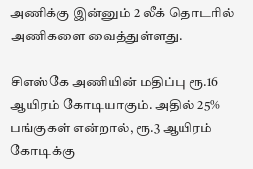அணிக்கு இன்னும் 2 லீக் தொடரில் அணிகளை வைத்துள்ளது.

சிஎஸ்கே அணியின் மதிப்பு ரூ.16 ஆயிரம் கோடியாகும். அதில் 25% பங்குகள் என்றால், ரூ.3 ஆயிரம் கோடிக்கு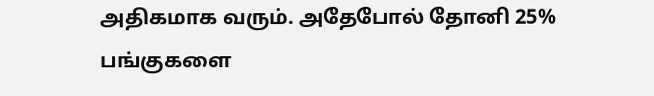அதிகமாக வரும். அதேபோல் தோனி 25% பங்குகளை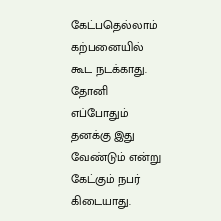கேட்பதெல்லாம் கற்பனையில் கூட நடக்காது. தோனி எப்போதும் தனக்கு இது வேண்டும் என்று கேட்கும் நபர் கிடையாது.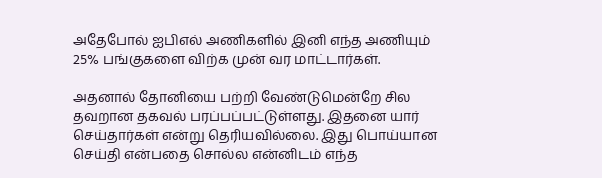அதேபோல் ஐபிஎல் அணிகளில் இனி எந்த அணியும் 25% பங்குகளை விற்க முன் வர மாட்டார்கள்.

அதனால் தோனியை பற்றி வேண்டுமென்றே சில தவறான தகவல் பரப்பப்பட்டுள்ளது. இதனை யார் செய்தார்கள் என்று தெரியவில்லை. இது பொய்யான செய்தி என்பதை சொல்ல என்னிடம் எந்த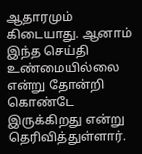ஆதாரமும் கிடையாது. ஆனாம் இந்த செய்தி உண்மையில்லை என்று தோன்றி கொண்டே இருக்கிறது என்று தெரிவித்துள்ளார்.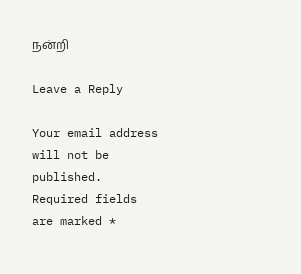நன்றி

Leave a Reply

Your email address will not be published. Required fields are marked *